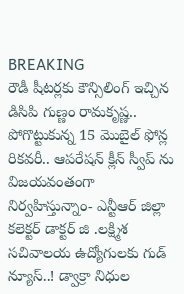BREAKING
రౌడీ షీటర్లకు కౌన్సిలింగ్ ఇచ్చిన డిసిపి గుణ్ణం రామకృష్ణ.. పోగొట్టుకున్న 15 మొబైల్ ఫోన్ల రికవరీ.. ఆపరేషన్ క్లీన్ స్వీప్ ను విజయవంతంగా నిర్వహిస్తున్నాం- ఎన్టీఆర్ జిల్లా కలెక్టర్ డాక్టర్ జి .లక్ష్మిశ సచివాలయ ఉద్యోగులకు గుడ్ న్యూస్..! డ్వాక్రా నిధుల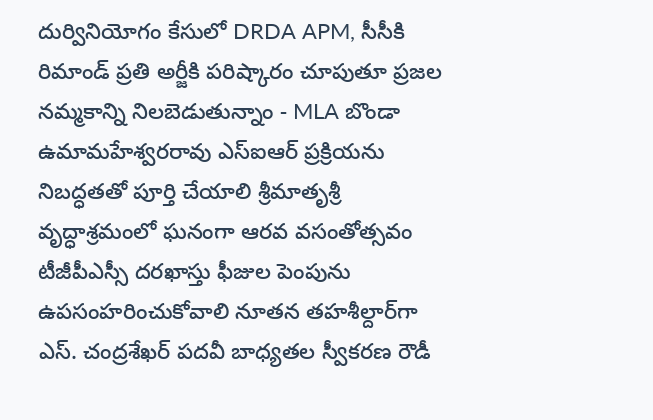దుర్వినియోగం కేసులో DRDA APM, సీసీకి రిమాండ్ ప్రతి అర్జీకి పరిష్కారం చూపుతూ ప్రజల నమ్మకాన్ని నిలబెడుతున్నాం - MLA బొండా ఉమామహేశ్వరరావు ఎస్‌ఐఆర్ ప్రక్రియను నిబద్ధతతో పూర్తి చేయాలి శ్రీమాతృశ్రీ వృద్ధాశ్రమంలో ఘనంగా ఆరవ వసంతోత్సవం టీజీపీఎస్సీ దరఖాస్తు ఫీజుల పెంపును ఉపసంహరించుకోవాలి నూతన తహశీల్దార్‌గా ఎస్. చంద్రశేఖర్ పదవీ బాధ్యతల స్వీకరణ రౌడీ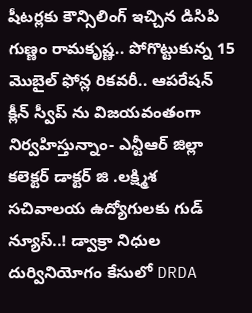షీటర్లకు కౌన్సిలింగ్ ఇచ్చిన డిసిపి గుణ్ణం రామకృష్ణ.. పోగొట్టుకున్న 15 మొబైల్ ఫోన్ల రికవరీ.. ఆపరేషన్ క్లీన్ స్వీప్ ను విజయవంతంగా నిర్వహిస్తున్నాం- ఎన్టీఆర్ జిల్లా కలెక్టర్ డాక్టర్ జి .లక్ష్మిశ సచివాలయ ఉద్యోగులకు గుడ్ న్యూస్..! డ్వాక్రా నిధుల దుర్వినియోగం కేసులో DRDA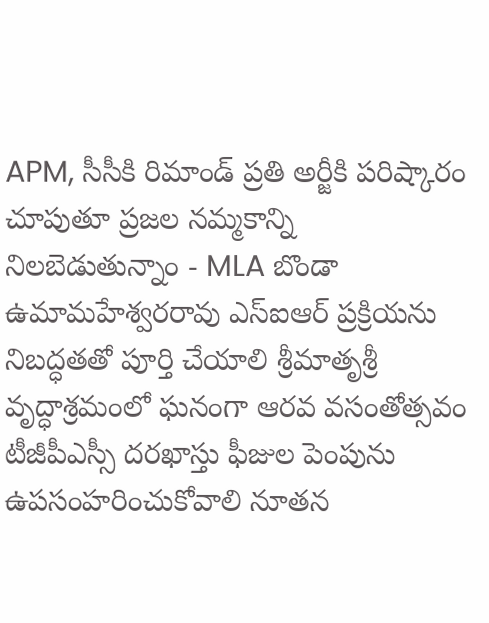APM, సీసీకి రిమాండ్ ప్రతి అర్జీకి పరిష్కారం చూపుతూ ప్రజల నమ్మకాన్ని నిలబెడుతున్నాం - MLA బొండా ఉమామహేశ్వరరావు ఎస్‌ఐఆర్ ప్రక్రియను నిబద్ధతతో పూర్తి చేయాలి శ్రీమాతృశ్రీ వృద్ధాశ్రమంలో ఘనంగా ఆరవ వసంతోత్సవం టీజీపీఎస్సీ దరఖాస్తు ఫీజుల పెంపును ఉపసంహరించుకోవాలి నూతన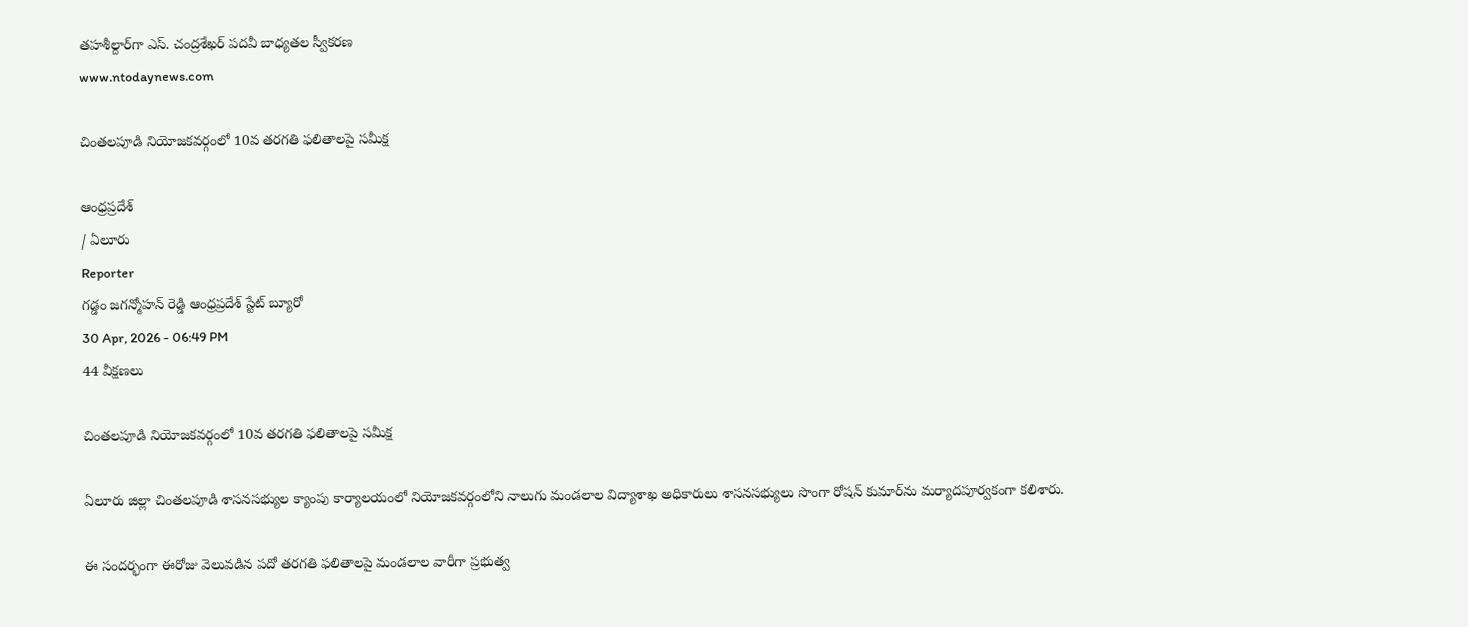తహశీల్దార్‌గా ఎస్. చంద్రశేఖర్ పదవీ బాధ్యతల స్వీకరణ
www.ntodaynews.com

చింతలపూడి నియోజకవర్గంలో 10వ తరగతి ఫలితాలపై సమీక్ష

ఆంధ్రప్రదేశ్
/ ఏలూరు
Reporter
గడ్డం జగన్మోహన్ రెడ్డి ఆంధ్రప్రదేశ్ స్టేట్ బ్యూరో
30 Apr, 2026 - 06:49 PM
44 వీక్షణలు

చింతలపూడి నియోజకవర్గంలో 10వ తరగతి ఫలితాలపై సమీక్ష

ఏలూరు జిల్లా చింతలపూడి శాసనసభ్యుల క్యాంపు కార్యాలయంలో నియోజకవర్గంలోని నాలుగు మండలాల విద్యాశాఖ అధికారులు శాసనసభ్యులు సొంగా రోషన్ కుమార్‌ను మర్యాదపూర్వకంగా కలిశారు.

ఈ సందర్భంగా ఈరోజు వెలువడిన పదో తరగతి ఫలితాలపై మండలాల వారీగా ప్రభుత్వ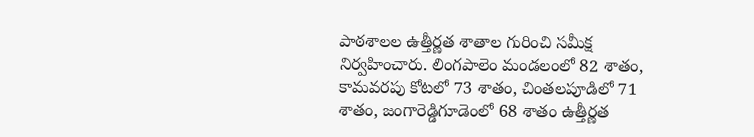పాఠశాలల ఉత్తీర్ణత శాతాల గురించి సమీక్ష నిర్వహించారు. లింగపాలెం మండలంలో 82 శాతం, కామవరపు కోటలో 73 శాతం, చింతలపూడిలో 71 శాతం, జంగారెడ్డిగూడెంలో 68 శాతం ఉత్తీర్ణత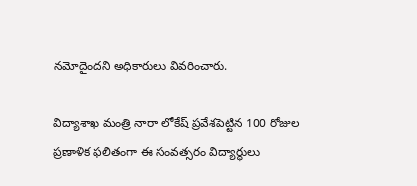నమోదైందని అధికారులు వివరించారు.

విద్యాశాఖ మంత్రి నారా లోకేష్ ప్రవేశపెట్టిన 100 రోజుల ప్రణాళిక ఫలితంగా ఈ సంవత్సరం విద్యార్థులు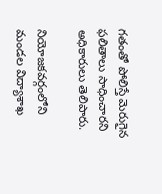గతంతో పోలిస్తే మెరుగైన ఫలితాలు సాధించారని అధికారులు తెలిపారు.

నియోజకవర్గంలోని మండల విద్యాశాఖ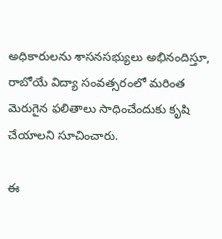అధికారులను శాసనసభ్యులు అభినందిస్తూ, రాబోయే విద్యా సంవత్సరంలో మరింత మెరుగైన ఫలితాలు సాధించేందుకు కృషి చేయాలని సూచించారు.

ఈ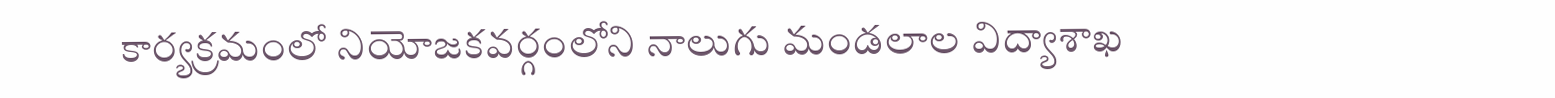కార్యక్రమంలో నియోజకవర్గంలోని నాలుగు మండలాల విద్యాశాఖ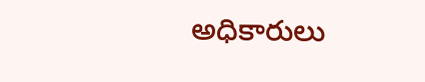అధికారులు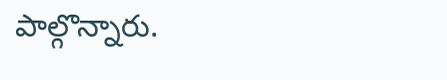పాల్గొన్నారు.